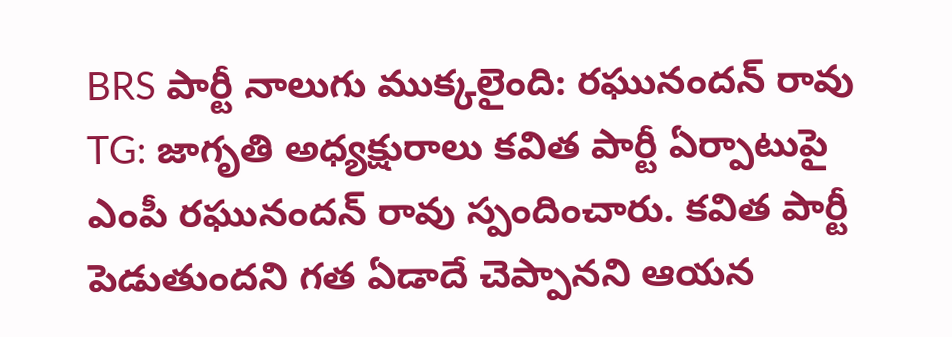BRS పార్టీ నాలుగు ముక్కలైంది: రఘునందన్ రావు
TG: జాగృతి అధ్యక్షురాలు కవిత పార్టీ ఏర్పాటుపై ఎంపీ రఘునందన్ రావు స్పందించారు. కవిత పార్టీ పెడుతుందని గత ఏడాదే చెప్పానని ఆయన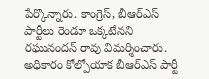పేర్కొన్నారు. కాంగ్రెస్, బీఆర్ఎస్ పార్టీలు రెండూ ఒక్కటేనని రఘునందన్ రావు విమర్శించారు. అధికారం కోల్పోయాక బీఆర్ఎస్ పార్టీ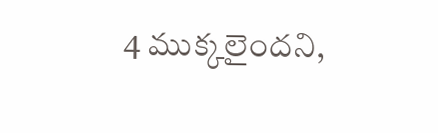4 ముక్కలైందని,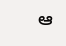ఆ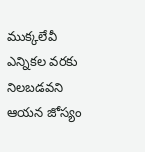ముక్కలేవీ ఎన్నికల వరకు నిలబడవని ఆయన జోస్యం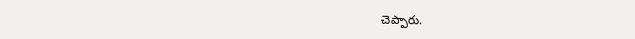చెప్పారు.